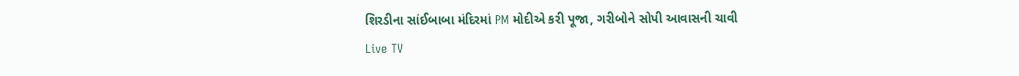શિરડીના સાંઈબાબા મંદિરમાં PM મોદીએ કરી પૂજા, ગરીબોને સોપી આવાસની ચાવી
Live TV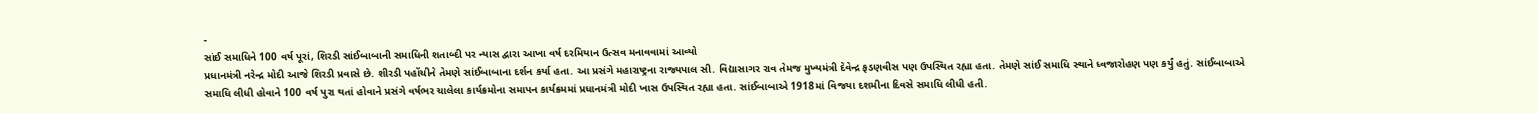-
સાંઈ સમાધિને 100 વર્ષ પૂરાં, શિરડી સાંઈબાબાની સમાધિની શતાબ્દી પર ન્યાસ દ્વારા આખા વર્ષ દરમિયાન ઉત્સવ મનાવવામાં આવ્યો
પ્રધાનમંત્રી નરેન્દ્ર મોદી આજે શિરડી પ્રવાસે છે. શીરડી પહોંચીને તેમણે સાંઈબાબાના દર્શન કર્યા હતા. આ પ્રસંગે મહારાષ્ટ્રના રાજ્યપાલ સી. વિદ્યાસાગર રાવ તેમજ મુખ્યમંત્રી દેવેન્દ્ર ફડણવીસ પણ ઉપસ્થિત રહ્યા હતા. તેમણે સાંઈ સમાધિ સ્થાને ધ્વજારોહણ પણ કર્યું હતું. સાંઈબાબાએ સમાધિ લીધી હોવાને 100 વર્ષ પુરા થતાં હોવાને પ્રસંગે વર્ષભર ચાલેલા કાર્યક્રમોના સમાપન કાર્યક્રમમાં પ્રધાનમંત્રી મોદી ખાસ ઉપસ્થિત રહ્યા હતા. સાંઈબાબાએ 1918માં વિજયા દશમીના દિવસે સમાધિ લીધી હતી.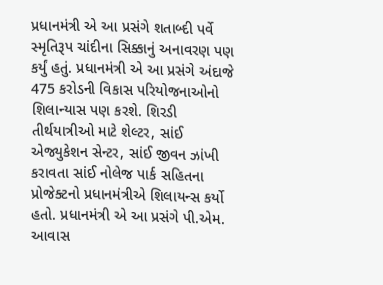પ્રધાનમંત્રી એ આ પ્રસંગે શતાબ્દી પર્વે સ્મૃતિરૂપ ચાંદીના સિક્કાનું અનાવરણ પણ કર્યું હતું. પ્રધાનમંત્રી એ આ પ્રસંગે અંદાજે 475 કરોડની વિકાસ પરિયોજનાઓનો શિલાન્યાસ પણ કરશે. શિરડી તીર્થયાત્રીઓ માટે શેલ્ટર, સાંઈ એજ્યુકેશન સેન્ટર, સાંઈ જીવન ઝાંખી કરાવતા સાંઈ નોલેજ પાર્ક સહિતના પ્રોજેક્ટનો પ્રધાનમંત્રીએ શિલાયન્સ કર્યો હતો. પ્રધાનમંત્રી એ આ પ્રસંગે પી.એમ. આવાસ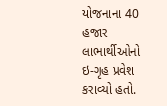યોજનાના 40 હજાર લાભાર્થીઓનો ઇ-ગૃહ પ્રવેશ કરાવ્યો હતો.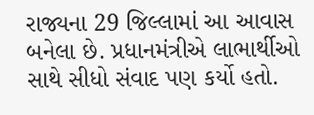રાજ્યના 29 જિલ્લામાં આ આવાસ બનેલા છે. પ્રધાનમંત્રીએ લાભાર્થીઓ સાથે સીધો સંવાદ પણ કર્યો હતો.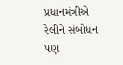પ્રધાનમંત્રીએ રેલીને સંબોધન પણ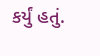કર્યું હતું.